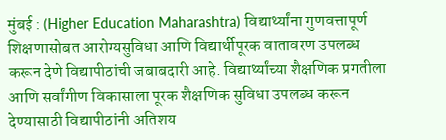मुंबई : (Higher Education Maharashtra) विद्यार्थ्यांना गुणवत्तापूर्ण शिक्षणासोबत आरोग्यसुविधा आणि विद्यार्थीपूरक वातावरण उपलब्ध करून देणे विद्यापीठांची जबाबदारी आहे. विद्यार्थ्यांच्या शैक्षणिक प्रगतीला आणि सर्वांगीण विकासाला पूरक शैक्षणिक सुविधा उपलब्ध करून देण्यासाठी विद्यापीठांनी अतिशय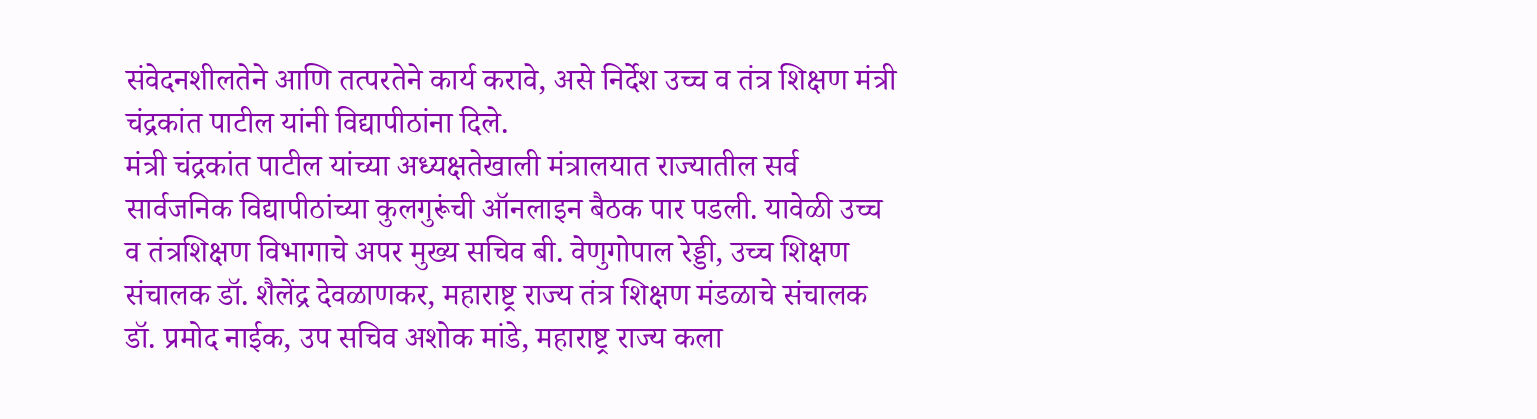संवेदनशीलतेने आणि तत्परतेने कार्य करावे, असे निर्देश उच्च व तंत्र शिक्षण मंत्री चंद्रकांत पाटील यांनी विद्यापीठांना दिले.
मंत्री चंद्रकांत पाटील यांच्या अध्यक्षतेखाली मंत्रालयात राज्यातील सर्व सार्वजनिक विद्यापीठांच्या कुलगुरूंची ऑनलाइन बैठक पार पडली. यावेळी उच्च व तंत्रशिक्षण विभागाचे अपर मुख्य सचिव बी. वेणुगोपाल रेड्डी, उच्च शिक्षण संचालक डॉ. शैलेंद्र देवळाणकर, महाराष्ट्र राज्य तंत्र शिक्षण मंडळाचे संचालक डॉ. प्रमोद नाईक, उप सचिव अशोक मांडे, महाराष्ट्र राज्य कला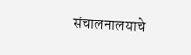संचालनालयाचे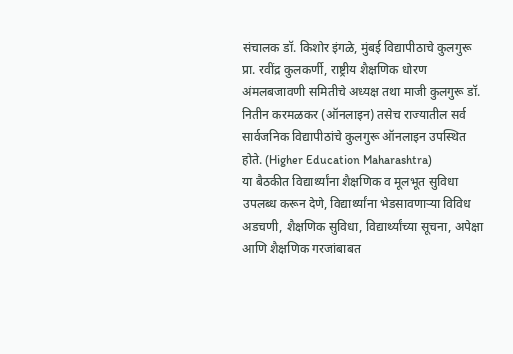संचालक डॉ. किशोर इंगळे, मुंबई विद्यापीठाचे कुलगुरू प्रा. रवींद्र कुलकर्णी, राष्ट्रीय शैक्षणिक धोरण अंमलबजावणी समितीचे अध्यक्ष तथा माजी कुलगुरू डॉ. नितीन करमळकर (ऑनलाइन) तसेच राज्यातील सर्व सार्वजनिक विद्यापीठांचे कुलगुरू ऑनलाइन उपस्थित होते. (Higher Education Maharashtra)
या बैठकीत विद्यार्थ्यांना शैक्षणिक व मूलभूत सुविधा उपलब्ध करून देणे, विद्यार्थ्यांना भेडसावणाऱ्या विविध अडचणी, शैक्षणिक सुविधा, विद्यार्थ्यांच्या सूचना, अपेक्षा आणि शैक्षणिक गरजांबाबत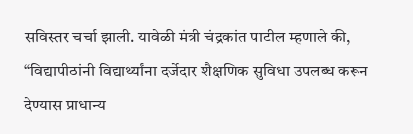सविस्तर चर्चा झाली. यावेळी मंत्री चंद्रकांत पाटील म्हणाले की, “विद्यापीठांनी विद्यार्थ्यांना दर्जेदार शैक्षणिक सुविधा उपलब्ध करून देण्यास प्राधान्य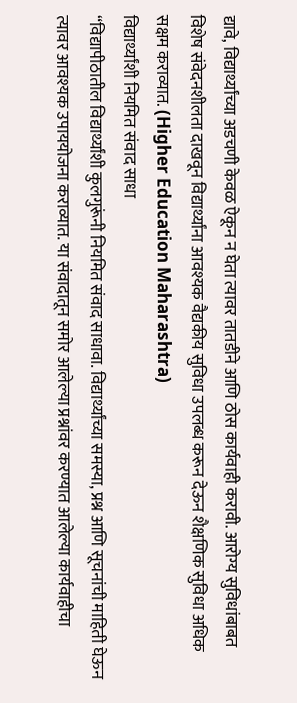द्यावे, विद्यार्थ्यांच्या अडचणी केवळ ऐकून न घेता त्यावर तातडीने आणि ठोस कार्यवाही करावी. आरोग्य सुविधांबाबत विशेष संवेदनशीलता दाखवून विद्यार्थ्यांना आवश्यक वैद्यकीय सुविधा उपलब्ध करून देऊन शैक्षणिक सुविधा अधिक सक्षम कराव्यात. (Higher Education Maharashtra)
विद्यार्थ्यांशी नियमित संवाद साधा
“विद्यापीठातील विद्यार्थ्यांशी कुलगुरूंनी नियमित संवाद साधावा. विद्यार्थ्यांच्या समस्या, प्रश्न आणि सूचनांची माहिती घेऊन त्यावर आवश्यक उपाययोजना कराव्यात. या संवादातून समोर आलेल्या प्रश्नांवर करण्यात आलेल्या कार्यवाहीचा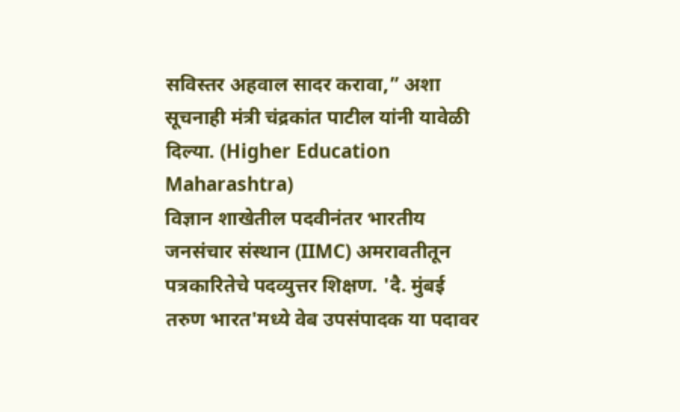सविस्तर अहवाल सादर करावा,” अशा सूचनाही मंत्री चंद्रकांत पाटील यांनी यावेळी दिल्या. (Higher Education Maharashtra)
विज्ञान शाखेतील पदवीनंतर भारतीय जनसंचार संस्थान (IIMC) अमरावतीतून पत्रकारितेचे पदव्युत्तर शिक्षण. 'दै. मुंबई तरुण भारत'मध्ये वेब उपसंपादक या पदावर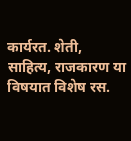कार्यरत. शेती, साहित्य, राजकारण या विषयात विशेष रस.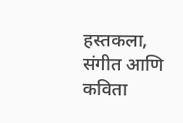हस्तकला, संगीत आणि कविता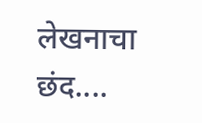लेखनाचा छंद....